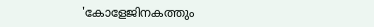'കോളേജിനകത്തും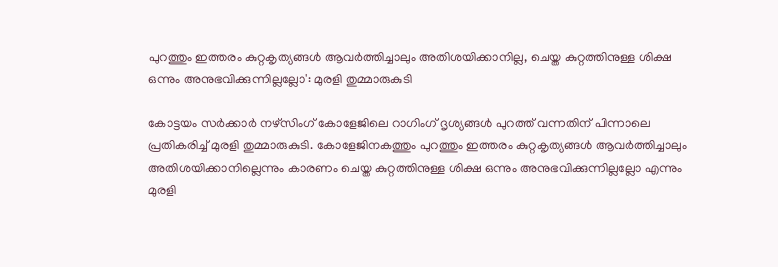പുറത്തും ഇത്തരം കുറ്റകൃത്യങ്ങൾ ആവർത്തിച്ചാലും അതിശയിക്കാനില്ല, ചെയ്ത കുറ്റത്തിനുള്ള ശിക്ഷ ഒന്നും അനുഭവിക്കുന്നില്ലല്ലോ': മുരളി തുമ്മാരുകുടി

കോട്ടയം സർക്കാർ നഴ്‌സിംഗ് കോളേജിലെ റാഗിംഗ് ദൃശ്യങ്ങൾ പുറത്ത് വന്നതിന് പിന്നാലെ പ്രതികരിച്ച് മുരളി തുമ്മാരുകുടി. കോളേജിനകത്തും പുറത്തും ഇത്തരം കുറ്റകൃത്യങ്ങൾ ആവർത്തിച്ചാലും അതിശയിക്കാനില്ലെന്നും കാരണം ചെയ്ത കുറ്റത്തിനുള്ള ശിക്ഷ ഒന്നും അനുഭവിക്കുന്നില്ലല്ലോ എന്നും മുരളി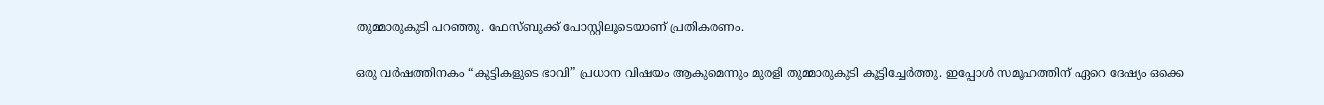തുമ്മാരുകുടി പറഞ്ഞു. ഫേസ്ബുക്ക് പോസ്റ്റിലൂടെയാണ് പ്രതികരണം.

ഒരു വർഷത്തിനകം “കുട്ടികളുടെ ഭാവി” പ്രധാന വിഷയം ആകുമെന്നും മുരളി തുമ്മാരുകുടി കൂട്ടിച്ചേർത്തു. ഇപ്പോൾ സമൂഹത്തിന് ഏറെ ദേഷ്യം ഒക്കെ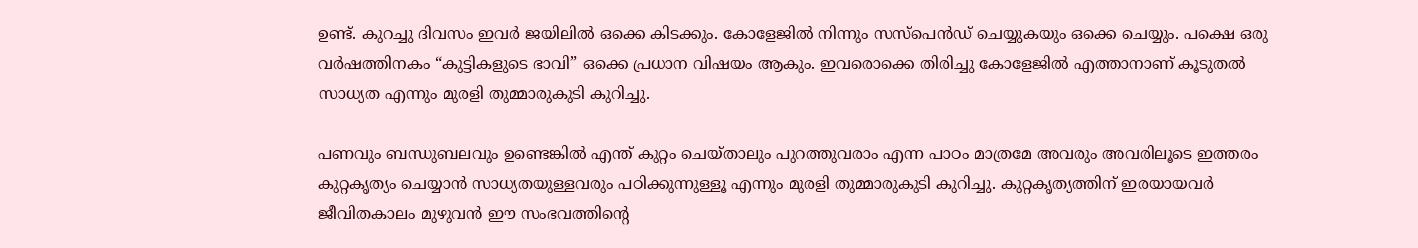ഉണ്ട്. കുറച്ചു ദിവസം ഇവർ ജയിലിൽ ഒക്കെ കിടക്കും. കോളേജിൽ നിന്നും സസ്‌പെൻഡ് ചെയ്യുകയും ഒക്കെ ചെയ്യും. പക്ഷെ ഒരു വർഷത്തിനകം “കുട്ടികളുടെ ഭാവി” ഒക്കെ പ്രധാന വിഷയം ആകും. ഇവരൊക്കെ തിരിച്ചു കോളേജിൽ എത്താനാണ് കൂടുതൽ സാധ്യത എന്നും മുരളി തുമ്മാരുകുടി കുറിച്ചു.

പണവും ബന്ധുബലവും ഉണ്ടെങ്കിൽ എന്ത് കുറ്റം ചെയ്താലും പുറത്തുവരാം എന്ന പാഠം മാത്രമേ അവരും അവരിലൂടെ ഇത്തരം കുറ്റകൃത്യം ചെയ്യാൻ സാധ്യതയുള്ളവരും പഠിക്കുന്നുള്ളൂ എന്നും മുരളി തുമ്മാരുകുടി കുറിച്ചു. കുറ്റകൃത്യത്തിന് ഇരയായവർ ജീവിതകാലം മുഴുവൻ ഈ സംഭവത്തിന്റെ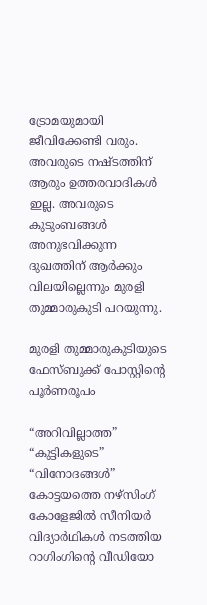ട്രോമയുമായി ജീവിക്കേണ്ടി വരും. അവരുടെ നഷ്ടത്തിന് ആരും ഉത്തരവാദികൾ ഇല്ല. അവരുടെ കുടുംബങ്ങൾ അനുഭവിക്കുന്ന ദുഖത്തിന് ആർക്കും വിലയില്ലെന്നും മുരളി തുമ്മാരുകുടി പറയുന്നു.

മുരളി തുമ്മാരുകുടിയുടെ ഫേസ്ബുക്ക് പോസ്റ്റിന്റെ പൂർണരൂപം

“അറിവില്ലാത്ത” “കുട്ടികളുടെ” “വിനോദങ്ങൾ”
കോട്ടയത്തെ നഴ്സിംഗ് കോളേജിൽ സീനിയർ വിദ്യാർഥികൾ നടത്തിയ റാഗിംഗിന്റെ വീഡിയോ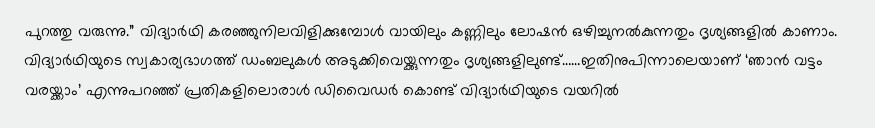പുറത്തു വരുന്നു.” വിദ്യാര്‍ഥി കരഞ്ഞുനിലവിളിക്കുമ്പോള്‍ വായിലും കണ്ണിലും ലോഷന്‍ ഒഴിച്ചുനല്‍കുന്നതും ദൃശ്യങ്ങളില്‍ കാണാം. വിദ്യാര്‍ഥിയുടെ സ്വകാര്യഭാഗത്ത് ഡംബലുകള്‍ അടുക്കിവെയ്ക്കുന്നതും ദൃശ്യങ്ങളിലുണ്ട്……ഇതിനുപിന്നാലെയാണ് ‘ഞാന്‍ വട്ടം വരയ്ക്കാം’ എന്നുപറഞ്ഞ് പ്രതികളിലൊരാള്‍ ഡിവൈഡര്‍ കൊണ്ട് വിദ്യാര്‍ഥിയുടെ വയറില്‍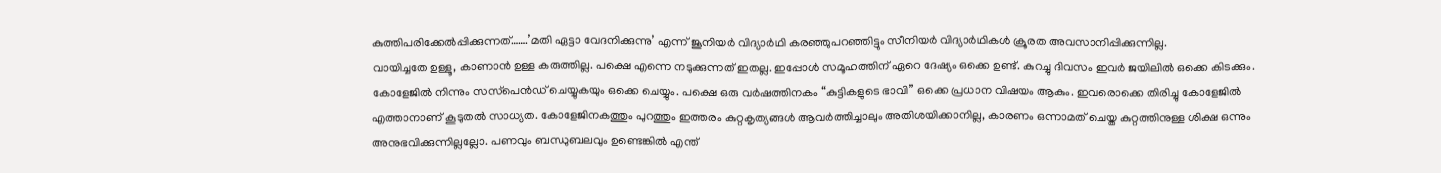കുത്തിപരിക്കേല്‍പ്പിക്കുന്നത്…….’മതി ഏട്ടാ വേദനിക്കുന്നു’ എന്ന് ജൂനിയര്‍ വിദ്യാര്‍ഥി കരഞ്ഞുപറഞ്ഞിട്ടും സീനിയര്‍ വിദ്യാര്‍ഥികള്‍ ക്രൂരത അവസാനിപ്പിക്കുന്നില്ല.
വായിച്ചതേ ഉള്ളൂ, കാണാൻ ഉള്ള കരുത്തില്ല. പക്ഷെ എന്നെ നടുക്കുന്നത് ഇതല്ല. ഇപ്പോൾ സമൂഹത്തിന് ഏറെ ദേഷ്യം ഒക്കെ ഉണ്ട്. കുറച്ചു ദിവസം ഇവർ ജയിലിൽ ഒക്കെ കിടക്കും. കോളേജിൽ നിന്നും സസ്‌പെൻഡ് ചെയ്യുകയും ഒക്കെ ചെയ്യും. പക്ഷെ ഒരു വർഷത്തിനകം “കുട്ടികളുടെ ഭാവി” ഒക്കെ പ്രധാന വിഷയം ആകും. ഇവരൊക്കെ തിരിച്ചു കോളേജിൽ എത്താനാണ് കൂടുതൽ സാധ്യത. കോളേജിനകത്തും പുറത്തും ഇത്തരം കുറ്റകൃത്യങ്ങൾ ആവർത്തിച്ചാലും അതിശയിക്കാനില്ല, കാരണം ഒന്നാമത് ചെയ്ത കുറ്റത്തിനുള്ള ശിക്ഷ ഒന്നും അനുഭവിക്കുന്നില്ലല്ലോ. പണവും ബന്ധുബലവും ഉണ്ടെങ്കിൽ എന്ത്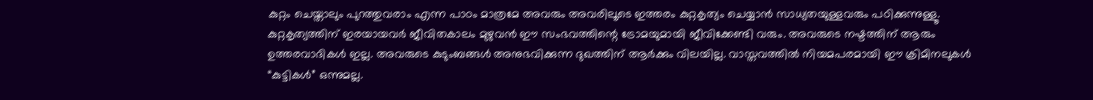കുറ്റം ചെയ്താലും പുറത്തുവരാം എന്ന പാഠം മാത്രമേ അവരും അവരിലൂടെ ഇത്തരം കുറ്റകൃത്യം ചെയ്യാൻ സാധ്യതയുള്ളവരും പഠിക്കുന്നുള്ളൂ. കുറ്റകൃത്യത്തിന് ഇരയായവർ ജീവിതകാലം മുഴുവൻ ഈ സംഭവത്തിന്റെ ട്രോമയുമായി ജീവിക്കേണ്ടി വരും. അവരുടെ നഷ്ടത്തിന് ആരും ഉത്തരവാദികൾ ഇല്ല. അവരുടെ കുടുംബങ്ങൾ അനുഭവിക്കുന്ന ദുഖത്തിന് ആർക്കും വിലയില്ല. വാസ്തവത്തിൽ നിയമപരമായി ഈ ക്രിമിനലുകൾ “കുട്ടികൾ” ഒന്നുമല്ല.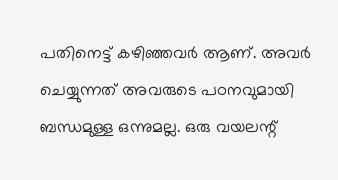പതിനെട്ട് കഴിഞ്ഞവർ ആണ്. അവർ ചെയ്യുന്നത് അവരുടെ പഠനവുമായി ബന്ധമുള്ള ഒന്നുമല്ല. ഒരു വയലന്റ്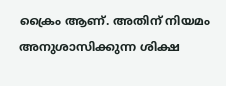ക്രൈം ആണ്. അതിന് നിയമം അനുശാസിക്കുന്ന ശിക്ഷ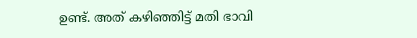ഉണ്ട്. അത് കഴിഞ്ഞിട്ട് മതി ഭാവി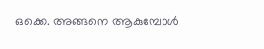ഒക്കെ. അങ്ങനെ ആകുമ്പോൾ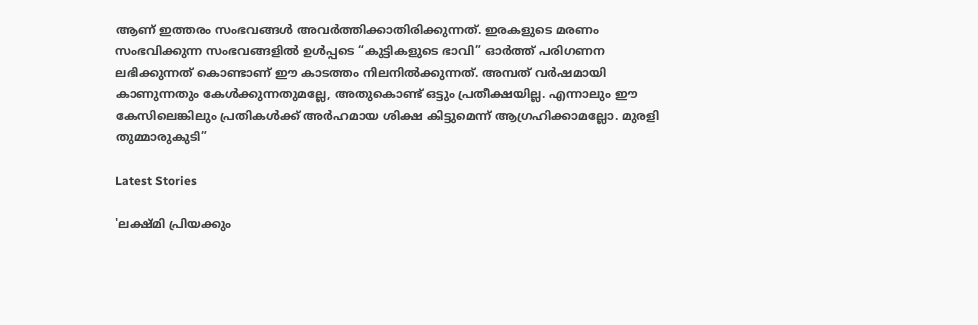ആണ് ഇത്തരം സംഭവങ്ങൾ അവർത്തിക്കാതിരിക്കുന്നത്. ഇരകളുടെ മരണം സംഭവിക്കുന്ന സംഭവങ്ങളിൽ ഉൾപ്പടെ “കുട്ടികളുടെ ഭാവി” ഓർത്ത് പരിഗണന ലഭിക്കുന്നത് കൊണ്ടാണ് ഈ കാടത്തം നിലനിൽക്കുന്നത്. അമ്പത് വർഷമായി കാണുന്നതും കേൾക്കുന്നതുമല്ലേ, അതുകൊണ്ട് ഒട്ടും പ്രതീക്ഷയില്ല. എന്നാലും ഈ കേസിലെങ്കിലും പ്രതികൾക്ക് അർഹമായ ശിക്ഷ കിട്ടുമെന്ന് ആഗ്രഹിക്കാമല്ലോ. മുരളി തുമ്മാരുകുടി”

Latest Stories

'ലക്ഷ്‌മി പ്രിയക്കും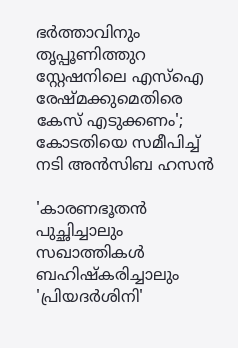ഭർത്താവിനും തൃപ്പൂണിത്തുറ സ്റ്റേഷനിലെ എസ്ഐ രേഷ്‌മക്കുമെതിരെ കേസ് എടുക്കണം'; കോടതിയെ സമീപിച്ച് നടി അൻസിബ ഹസൻ

'കാരണഭൂതൻ പുച്ഛിച്ചാലും സഖാത്തികൾ ബഹിഷ്കരിച്ചാലും 'പ്രിയദർശിനി'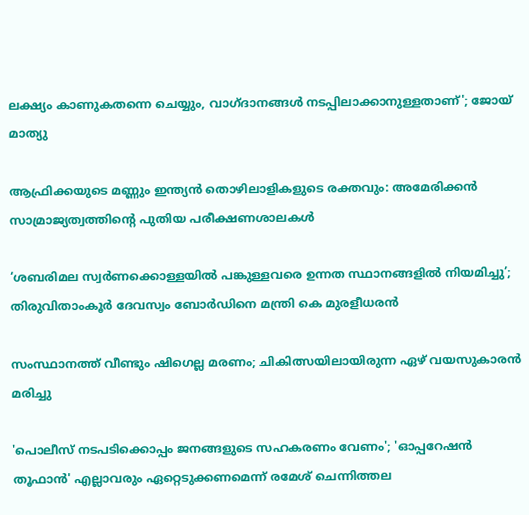ലക്ഷ്യം കാണുകതന്നെ ചെയ്യും, വാഗ്ദാനങ്ങൾ നടപ്പിലാക്കാനുള്ളതാണ്'; ജോയ് മാത്യു

ആഫ്രിക്കയുടെ മണ്ണും ഇന്ത്യൻ തൊഴിലാളികളുടെ രക്തവും: അമേരിക്കൻ സാമ്രാജ്യത്വത്തിന്റെ പുതിയ പരീക്ഷണശാലകൾ

‘ശബരിമല സ്വർണക്കൊള്ളയിൽ പങ്കുള്ളവരെ ഉന്നത സ്ഥാനങ്ങളിൽ നിയമിച്ചു’; തിരുവിതാംകൂർ ദേവസ്വം ബോർഡിനെ മന്ത്രി കെ മുരളീധരൻ

സംസ്ഥാനത്ത് വീണ്ടും ഷിഗെല്ല മരണം; ചികിത്സയിലായിരുന്ന ഏഴ് വയസുകാരൻ മരിച്ചു

'പൊലീസ് നടപടിക്കൊപ്പം ജനങ്ങളുടെ സഹകരണം വേണം'; 'ഓപ്പറേഷൻ തൂഫാൻ' എല്ലാവരും ഏറ്റെടുക്കണമെന്ന് രമേശ് ചെന്നിത്തല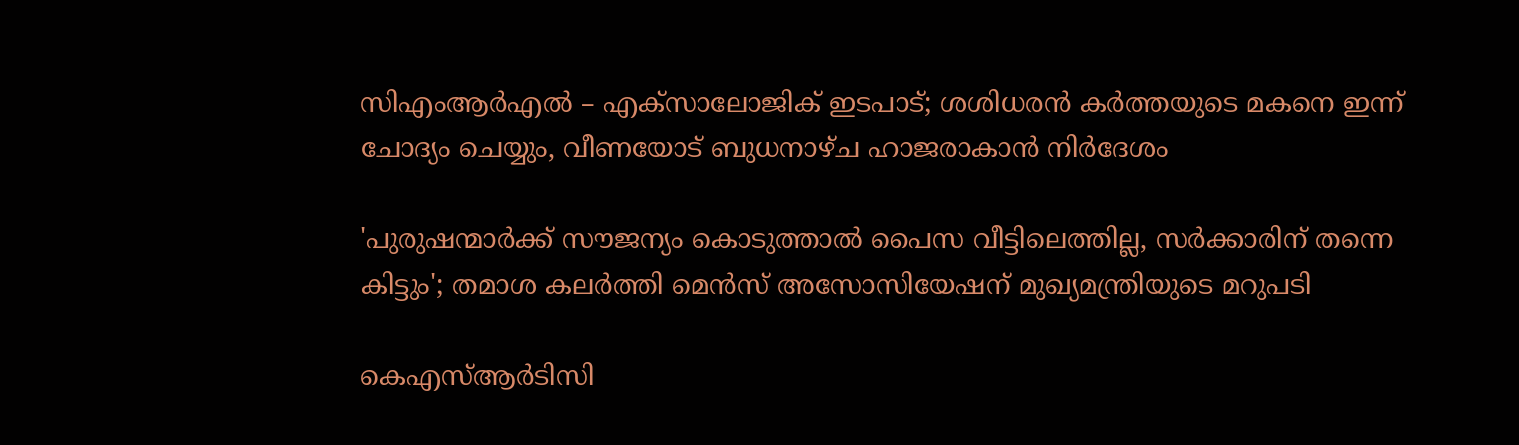സിഎംആർഎൽ – എക്സാലോജിക് ഇടപാട്; ശശിധരന്‍ കര്‍ത്തയുടെ മകനെ ഇന്ന് ചോദ്യം ചെയ്യും, വീണയോട് ബുധനാഴ്ച ഹാജരാകാൻ നിർദേശം

'പുരുഷന്മാർക്ക് സൗജന്യം കൊടുത്താൽ പൈസ വീട്ടിലെത്തില്ല, സര്‍ക്കാരിന് തന്നെ കിട്ടും'; തമാശ കലർത്തി മെൻസ് അസോസിയേഷന് മുഖ്യമന്ത്രിയുടെ മറുപടി

കെഎസ്ആർടിസി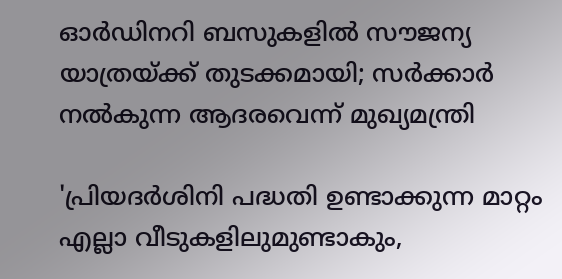ഓർഡിനറി ബസുകളിൽ സൗജന്യ യാത്രയ്ക്ക് തുടക്കമായി; സർക്കാർ നൽകുന്ന ആദരവെന്ന് മുഖ്യമന്ത്രി

'പ്രിയദര്‍ശിനി പദ്ധതി ഉണ്ടാക്കുന്ന മാറ്റം എല്ലാ വീടുകളിലുമുണ്ടാകും,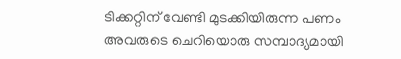ടിക്കറ്റിന് വേണ്ടി മുടക്കിയിരുന്ന പണം അവരുടെ ചെറിയൊരു സമ്പാദ്യമായി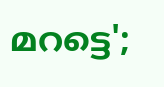മറട്ടെ';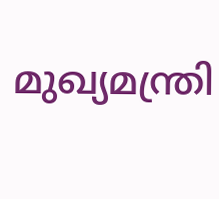മുഖ്യമന്ത്രി